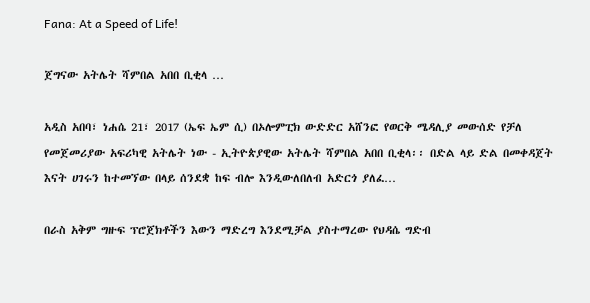Fana: At a Speed of Life!

ጀግናው አትሌት ሻምበል አበበ ቢቂላ …

አዲስ አበባ፣ ነሐሴ 21፣ 2017 (ኤፍ ኤም ሲ) በኦሎምፒክ ውድድር አሸንፎ የወርቅ ሜዳሊያ መውሰድ የቻለ የመጀመሪያው አፍሪካዊ አትሌት ነው - ኢትዮጵያዊው አትሌት ሻምበል አበበ ቢቂላ፡፡ በድል ላይ ድል በመቀዳጀት እናት ሀገሩን ከተመኘው በላይ ሰንደቋ ከፍ ብሎ እንዲውለበለብ አድርጎ ያለፈ…

በራስ አቅም ግዙፍ ፕሮጀክቶችን እውን ማድረግ እንደሚቻል ያስተማረው የህዳሴ ግድብ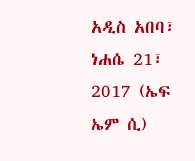አዲስ አበባ፣ ነሐሴ 21፣ 2017 (ኤፍ ኤም ሲ)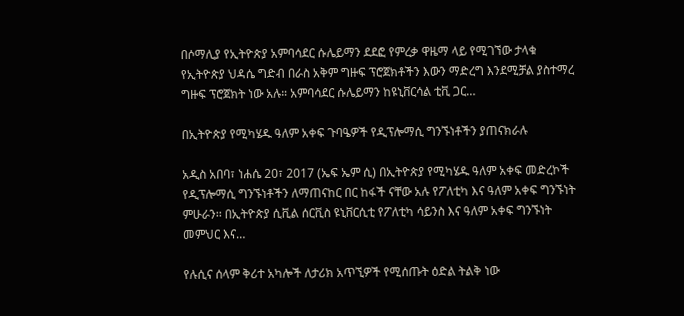በሶማሊያ የኢትዮጵያ አምባሳደር ሱሌይማን ደደፎ የምረቃ ዋዜማ ላይ የሚገኘው ታላቁ የኢትዮጵያ ህዳሴ ግድብ በራስ አቅም ግዙፍ ፕሮጀክቶችን እውን ማድረግ እንደሚቻል ያስተማረ ግዙፍ ፕሮጀክት ነው አሉ። አምባሳደር ሱሌይማን ከዩኒቨርሳል ቲቪ ጋር…

በኢትዮጵያ የሚካሄዱ ዓለም አቀፍ ጉባዔዎች የዲፕሎማሲ ግንኙነቶችን ያጠናክራሉ

አዲስ አበባ፣ ነሐሴ 20፣ 2017 (ኤፍ ኤም ሲ) በኢትዮጵያ የሚካሄዱ ዓለም አቀፍ መድረኮች የዲፕሎማሲ ግንኙነቶችን ለማጠናከር በር ከፋች ናቸው አሉ የፖለቲካ እና ዓለም አቀፍ ግንኙነት ምሁራን፡፡ በኢትዮጵያ ሲቪል ሰርቪስ ዩኒቨርሲቲ የፖለቲካ ሳይንስ እና ዓለም አቀፍ ግንኙነት መምህር እና…

የሉሲና ሰላም ቅሪተ አካሎች ለታሪክ አጥኚዎች የሚሰጡት ዕድል ትልቅ ነው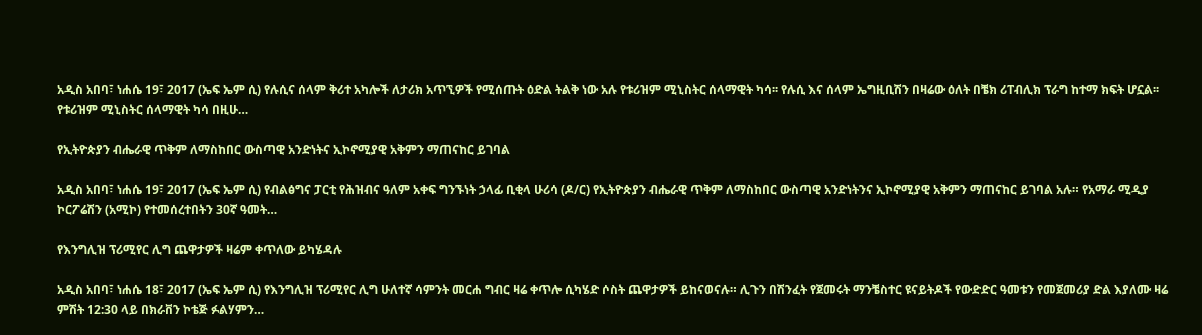አዲስ አበባ፣ ነሐሴ 19፣ 2017 (ኤፍ ኤም ሲ) የሉሲና ሰላም ቅሪተ አካሎች ለታሪክ አጥኚዎች የሚሰጡት ዕድል ትልቅ ነው አሉ የቱሪዝም ሚኒስትር ሰላማዊት ካሳ፡፡ የሉሲ እና ሰላም ኤግዚቢሽን በዛሬው ዕለት በቼክ ሪፐብሊክ ፕራግ ከተማ ክፍት ሆኗል፡፡ የቱሪዝም ሚኒስትር ሰላማዊት ካሳ በዚሁ…

የኢትዮጵያን ብሔራዊ ጥቅም ለማስከበር ውስጣዊ አንድነትና ኢኮኖሚያዊ አቅምን ማጠናከር ይገባል

አዲስ አበባ፣ ነሐሴ 19፣ 2017 (ኤፍ ኤም ሲ) የብልፅግና ፓርቲ የሕዝብና ዓለም አቀፍ ግንኙነት ኃላፊ ቢቂላ ሁሪሳ (ዶ/ር) የኢትዮጵያን ብሔራዊ ጥቅም ለማስከበር ውስጣዊ አንድነትንና ኢኮኖሚያዊ አቅምን ማጠናከር ይገባል አሉ። የአማራ ሚዲያ ኮርፖሬሽን (አሚኮ) የተመሰረተበትን 30ኛ ዓመት…

የእንግሊዝ ፕሪሚየር ሊግ ጨዋታዎች ዛሬም ቀጥለው ይካሄዳሉ

አዲስ አበባ፣ ነሐሴ 18፣ 2017 (ኤፍ ኤም ሲ) የእንግሊዝ ፕሪሚየር ሊግ ሁለተኛ ሳምንት መርሐ ግብር ዛሬ ቀጥሎ ሲካሄድ ሶስት ጨዋታዎች ይከናወናሉ። ሊጉን በሽንፈት የጀመሩት ማንቼስተር ዩናይትዶች የውድድር ዓመቱን የመጀመሪያ ድል እያለሙ ዛሬ ምሽት 12:30 ላይ በክራቨን ኮቴጅ ፉልሃምን…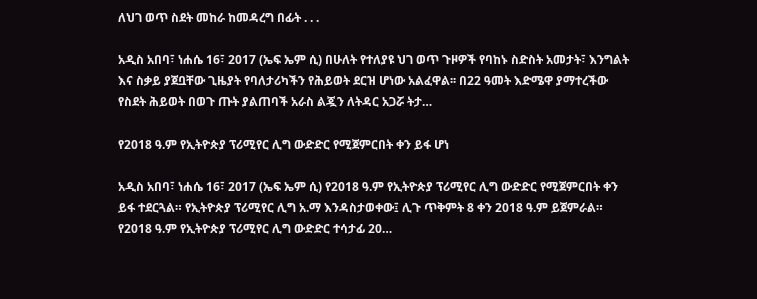ለህገ ወጥ ስደት መከራ ከመዳረግ በፊት . . .

አዲስ አበባ፣ ነሐሴ 16፣ 2017 (ኤፍ ኤም ሲ) በሁለት የተለያዩ ህገ ወጥ ጉዞዎች የባከኑ ስድስት አመታት፣ እንግልት እና ስቃይ ያጀቧቸው ጊዜያት የባለታሪካችን የሕይወት ደርዝ ሆነው አልፈዋል፡፡ በ22 ዓመት እድሜዋ ያማተረችው የስደት ሕይወት በወጉ ጡት ያልጠባች አራስ ልጇን ለትዳር አጋሯ ትታ…

የ2018 ዓ.ም የኢትዮጵያ ፕሪሚየር ሊግ ውድድር የሚጀምርበት ቀን ይፋ ሆነ

አዲስ አበባ፣ ነሐሴ 16፣ 2017 (ኤፍ ኤም ሲ) የ2018 ዓ.ም የኢትዮጵያ ፕሪሚየር ሊግ ውድድር የሚጀምርበት ቀን ይፋ ተደርጓል። የኢትዮጵያ ፕሪሚየር ሊግ አ.ማ እንዳስታወቀው፤ ሊጉ ጥቅምት 8 ቀን 2018 ዓ.ም ይጀምራል። የ2018 ዓ.ም የኢትዮጵያ ፕሪሚየር ሊግ ውድድር ተሳታፊ 20…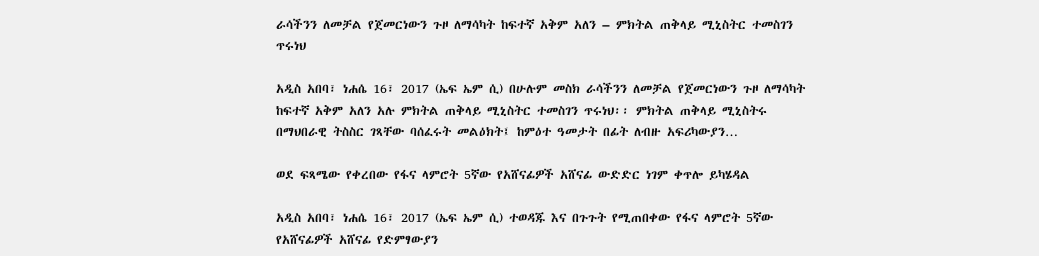ራሳችንን ለመቻል የጀመርነውን ጉዞ ለማሳካት ከፍተኛ አቅም አለን – ምክትል ጠቅላይ ሚኒስትር ተመስገን ጥሩነህ

አዲስ አበባ፣ ነሐሴ 16፣ 2017 (ኤፍ ኤም ሲ) በሁሉም መስክ ራሳችንን ለመቻል የጀመርነውን ጉዞ ለማሳካት ከፍተኛ አቅም አለን አሉ ምክትል ጠቅላይ ሚኒስትር ተመስገን ጥሩነህ፡፡ ምክትል ጠቅላይ ሚኒስትሩ በማህበራዊ ትስስር ገጻቸው ባሰፈሩት መልዕክት፤ ከምዕተ ዓመታት በፊት ለብዙ አፍሪካውያን…

ወደ ፍጻሜው የቀረበው የፋና ላምሮት 5ኛው የአሸናፊዎች አሸናፊ ውድድር ነገም ቀጥሎ ይካሄዳል

አዲስ አበባ፣ ነሐሴ 16፣ 2017 (ኤፍ ኤም ሲ) ተወዳጁ እና በጉጉት የሚጠበቀው የፋና ላምሮት 5ኛው የአሸናፊዎች አሸናፊ የድምፃውያን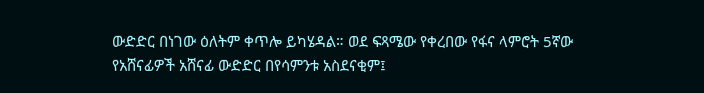ውድድር በነገው ዕለትም ቀጥሎ ይካሄዳል። ወደ ፍጻሜው የቀረበው የፋና ላምሮት 5ኛው የአሸናፊዎች አሸናፊ ውድድር በየሳምንቱ አስደናቂም፤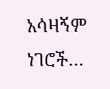አሳዛኝም ነገሮች…